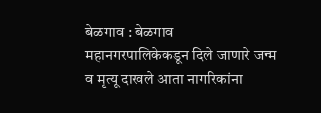बेळगाव : बेळगाव महानगरपालिकेकडून दिले जाणारे जन्म व मृत्यू दाखले आता नागरिकांना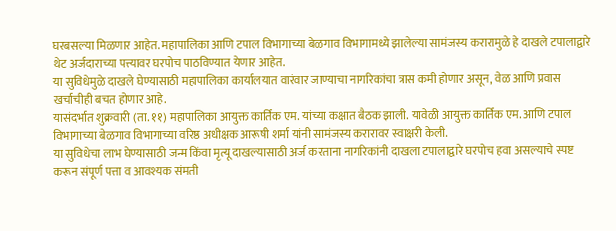घरबसल्या मिळणार आहेत. महापालिका आणि टपाल विभागाच्या बेळगाव विभागामध्ये झालेल्या सामंजस्य करारामुळे हे दाखले टपालाद्वारे थेट अर्जदाराच्या पत्त्यावर घरपोच पाठविण्यात येणार आहेत.
या सुविधेमुळे दाखले घेण्यासाठी महापालिका कार्यालयात वारंवार जाण्याचा नागरिकांचा त्रास कमी होणार असून, वेळ आणि प्रवास खर्चाचीही बचत होणार आहे.
यासंदर्भात शुक्रवारी (ता. ११) महापालिका आयुक्त कार्तिक एम. यांच्या कक्षात बैठक झाली. यावेळी आयुक्त कार्तिक एम. आणि टपाल विभागाच्या बेळगाव विभागाच्या वरिष्ठ अधीक्षक आरूषी शर्मा यांनी सामंजस्य करारावर स्वाक्षरी केली.
या सुविधेचा लाभ घेण्यासाठी जन्म किंवा मृत्यू दाखल्यासाठी अर्ज करताना नागरिकांनी दाखला टपालाद्वारे घरपोच हवा असल्याचे स्पष्ट करून संपूर्ण पत्ता व आवश्यक संमती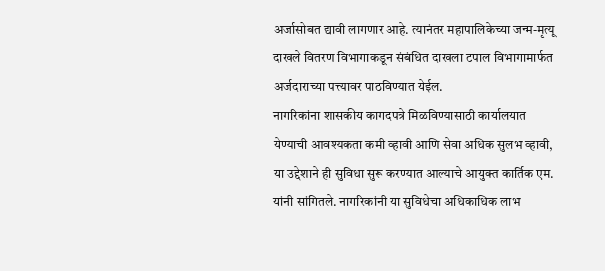अर्जासोबत द्यावी लागणार आहे. त्यानंतर महापालिकेच्या जन्म-मृत्यू दाखले वितरण विभागाकडून संबंधित दाखला टपाल विभागामार्फत अर्जदाराच्या पत्त्यावर पाठविण्यात येईल.
नागरिकांना शासकीय कागदपत्रे मिळविण्यासाठी कार्यालयात येण्याची आवश्यकता कमी व्हावी आणि सेवा अधिक सुलभ व्हावी, या उद्देशाने ही सुविधा सुरू करण्यात आल्याचे आयुक्त कार्तिक एम. यांनी सांगितले. नागरिकांनी या सुविधेचा अधिकाधिक लाभ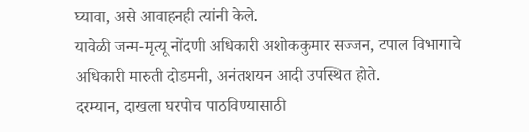घ्यावा, असे आवाहनही त्यांनी केले.
यावेळी जन्म-मृत्यू नोंदणी अधिकारी अशोककुमार सज्जन, टपाल विभागाचे अधिकारी मारुती दोडमनी, अनंतशयन आदी उपस्थित होते.
दरम्यान, दाखला घरपोच पाठविण्यासाठी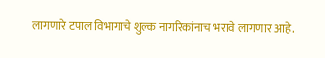लागणारे टपाल विभागाचे शुल्क नागरिकांनाच भरावे लागणार आहे.